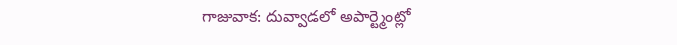గాజువాక: దువ్వాడలో అపార్ట్మెంట్లో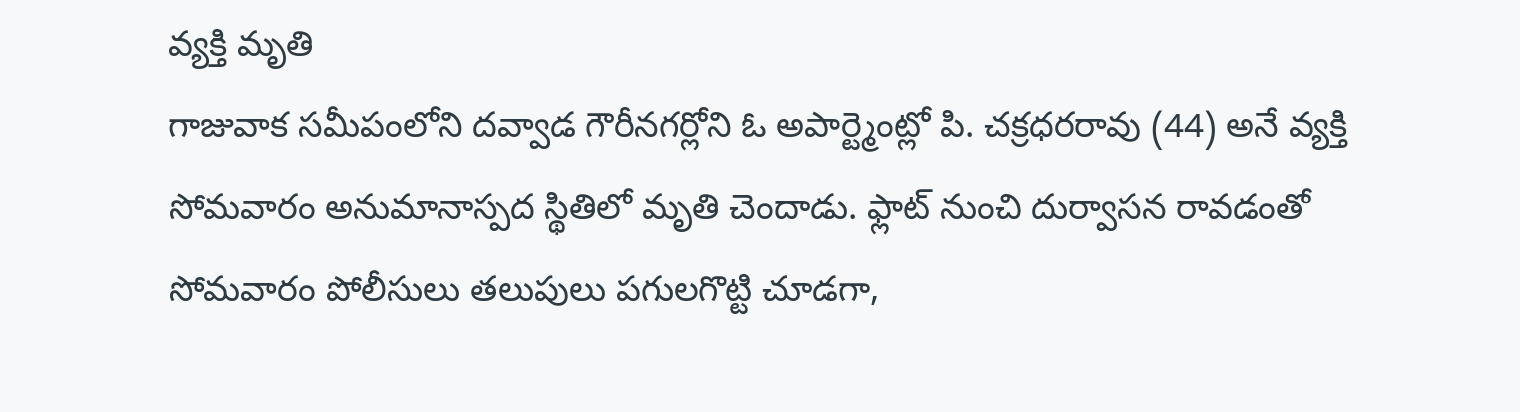వ్యక్తి మృతి
గాజువాక సమీపంలోని దవ్వాడ గౌరీనగర్లోని ఓ అపార్ట్మెంట్లో పి. చక్రధరరావు (44) అనే వ్యక్తి సోమవారం అనుమానాస్పద స్థితిలో మృతి చెందాడు. ఫ్లాట్ నుంచి దుర్వాసన రావడంతో సోమవారం పోలీసులు తలుపులు పగులగొట్టి చూడగా,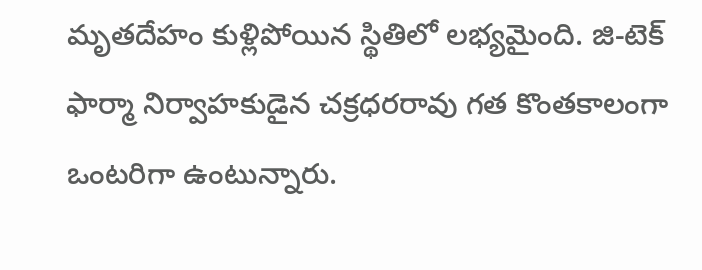మృతదేహం కుళ్లిపోయిన స్థితిలో లభ్యమైంది. జి-టెక్ ఫార్మా నిర్వాహకుడైన చక్రధరరావు గత కొంతకాలంగా ఒంటరిగా ఉంటున్నారు.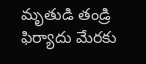మృతుడి తండ్రి ఫిర్యాదు మేరకు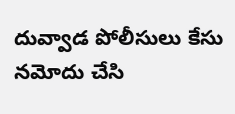దువ్వాడ పోలీసులు కేసు నమోదు చేసి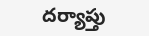దర్యాప్తు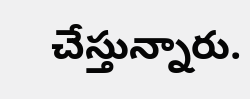చేస్తున్నారు.